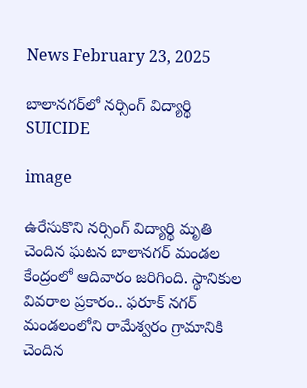News February 23, 2025

బాలానగర్‌‌లో నర్సింగ్ విద్యార్థి SUICIDE

image

ఉరేసుకొని నర్సింగ్ విద్యార్థి మృతి చెందిన ఘటన బాలానగర్ మండల కేంద్రంలో ఆదివారం జరిగింది. స్థానికుల వివరాల ప్రకారం.. ఫరూక్ నగర్ మండలంలోని రామేశ్వరం గ్రామానికి చెందిన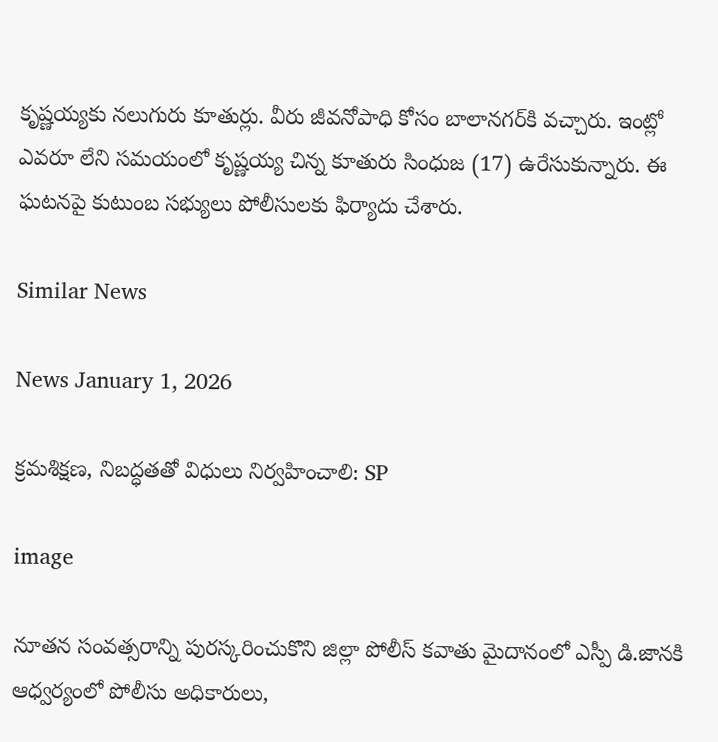కృష్ణయ్యకు నలుగురు కూతుర్లు. వీరు జీవనోపాధి కోసం బాలానగర్‌కి వచ్చారు. ఇంట్లో ఎవరూ లేని సమయంలో కృష్ణయ్య చిన్న కూతురు సింధుజ (17) ఉరేసుకున్నారు. ఈ ఘటనపై కుటుంబ సభ్యులు పోలీసులకు ఫిర్యాదు చేశారు.

Similar News

News January 1, 2026

క్రమశిక్షణ, నిబద్ధతతో విధులు నిర్వహించాలి: SP

image

నూతన సంవత్సరాన్ని పురస్కరించుకొని జిల్లా పోలీస్ కవాతు మైదానంలో ఎస్పీ డి.జానకి ఆధ్వర్యంలో పోలీసు అధికారులు,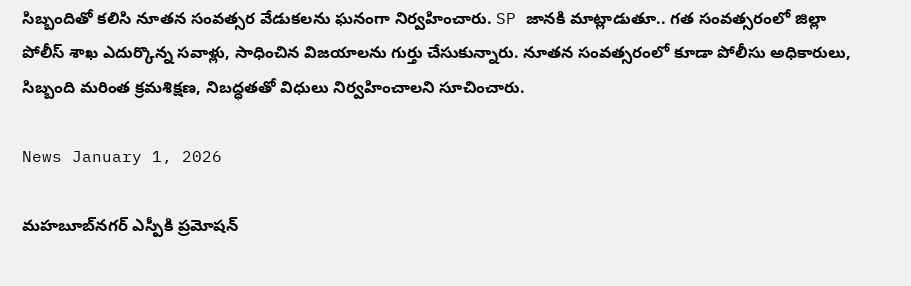సిబ్బందితో కలిసి నూతన సంవత్సర వేడుకలను ఘనంగా నిర్వహించారు. SP జానకి మాట్లాడుతూ.. గత సంవత్సరంలో జిల్లా పోలీస్ శాఖ ఎదుర్కొన్న సవాళ్లు, సాధించిన విజయాలను గుర్తు చేసుకున్నారు. నూతన సంవత్సరంలో కూడా పోలీసు అధికారులు, సిబ్బంది మరింత క్రమశిక్షణ, నిబద్ధతతో విధులు నిర్వహించాలని సూచించారు.

News January 1, 2026

మహబూబ్‌నగర్ ఎస్పీకి ప్రమోషన్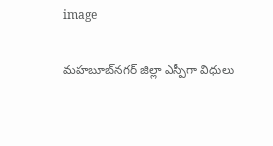image

మహబూబ్‌నగర్ జిల్లా ఎస్పీగా విధులు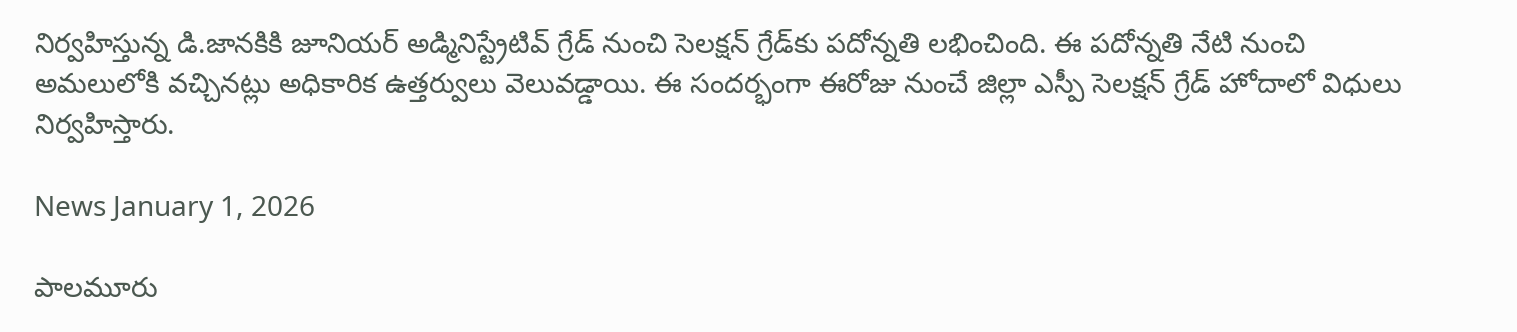నిర్వహిస్తున్న డి.జానకికి జూనియర్ అడ్మినిస్ట్రేటివ్ గ్రేడ్ నుంచి సెలక్షన్ గ్రేడ్‌కు పదోన్నతి లభించింది. ఈ పదోన్నతి నేటి నుంచి అమలులోకి వచ్చినట్లు అధికారిక ఉత్తర్వులు వెలువడ్డాయి. ఈ సందర్భంగా ఈరోజు నుంచే జిల్లా ఎస్పీ సెలక్షన్ గ్రేడ్ హోదాలో విధులు నిర్వహిస్తారు.

News January 1, 2026

పాలమూరు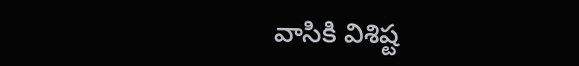వాసికి విశిష్ట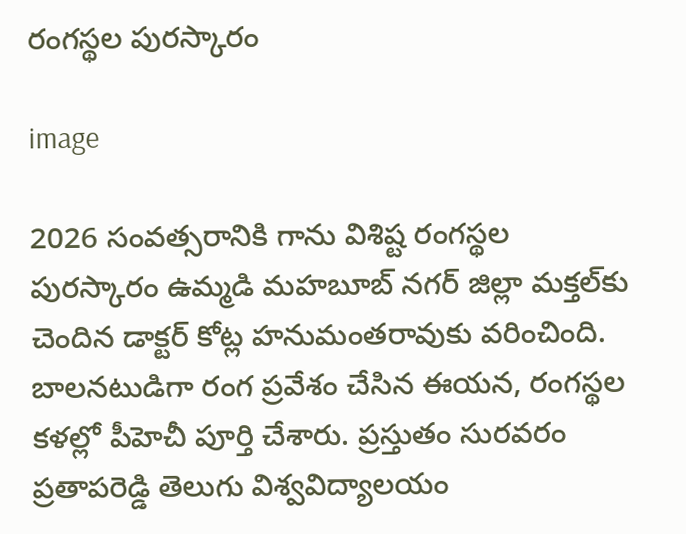రంగస్థల పురస్కారం

image

2026 సంవత్సరానికి గాను విశిష్ట రంగస్థల పురస్కారం ఉమ్మడి మహబూబ్ నగర్ జిల్లా మక్తల్‌కు చెందిన డాక్టర్ కోట్ల హనుమంతరావుకు వరించింది. బాలనటుడిగా రంగ ప్రవేశం చేసిన ఈయన, రంగస్థల కళల్లో పీహెచీ పూర్తి చేశారు. ప్రస్తుతం సురవరం ప్రతాపరెడ్డి తెలుగు విశ్వవిద్యాలయం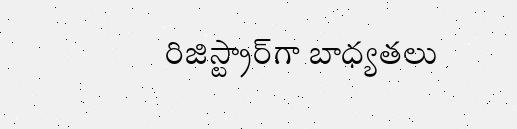రిజిస్ట్రార్‌గా బాధ్యతలు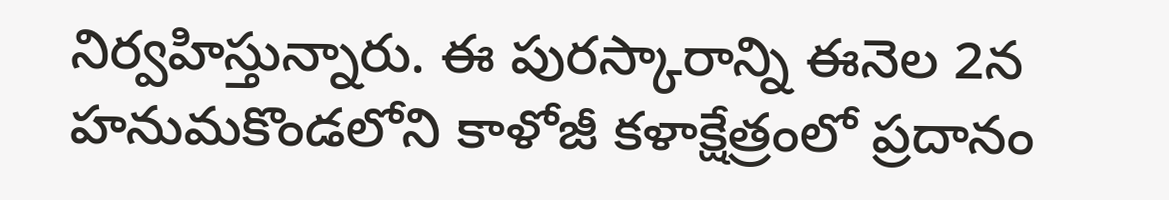నిర్వహిస్తున్నారు. ఈ పురస్కారాన్ని ఈనెల 2న హనుమకొండలోని కాళోజీ కళాక్షేత్రంలో ప్రదానం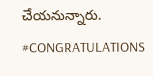చేయనున్నారు. #CONGRATULATIONS